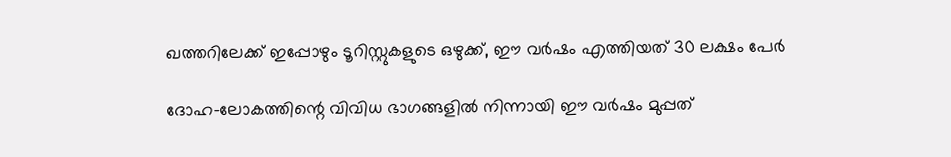ഖത്തറിലേക്ക് ഇപ്പോഴും ടൂറിസ്റ്റുകളുടെ ഒഴുക്ക്, ഈ വര്‍ഷം എത്തിയത് 30 ലക്ഷം പേര്‍

ദോഹ-ലോകത്തിന്റെ വിവിധ ഭാഗങ്ങളില്‍ നിന്നായി ഈ വര്‍ഷം മുപ്പത്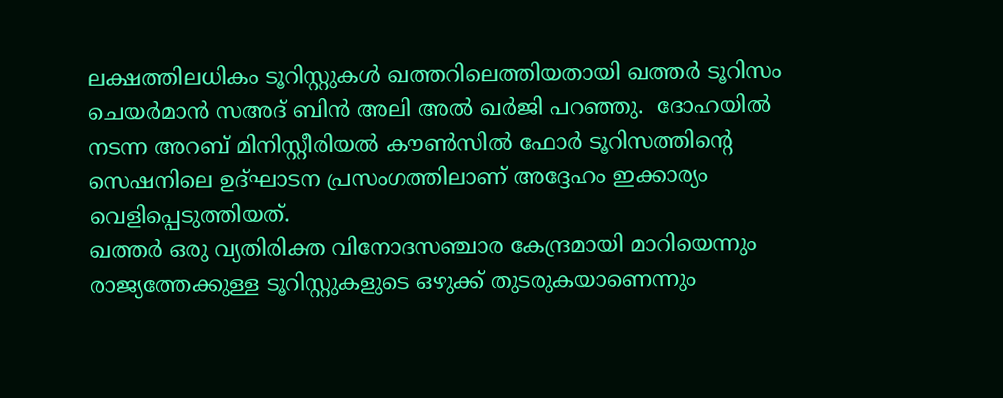ലക്ഷത്തിലധികം ടൂറിസ്റ്റുകള്‍ ഖത്തറിലെത്തിയതായി ഖത്തര്‍ ടൂറിസം ചെയര്‍മാന്‍ സഅദ് ബിന്‍ അലി അല്‍ ഖര്‍ജി പറഞ്ഞു.  ദോഹയില്‍ നടന്ന അറബ് മിനിസ്റ്റീരിയല്‍ കൗണ്‍സില്‍ ഫോര്‍ ടൂറിസത്തിന്റെ സെഷനിലെ ഉദ്ഘാടന പ്രസംഗത്തിലാണ് അദ്ദേഹം ഇക്കാര്യം വെളിപ്പെടുത്തിയത്.
ഖത്തര്‍ ഒരു വ്യതിരിക്ത വിനോദസഞ്ചാര കേന്ദ്രമായി മാറിയെന്നും രാജ്യത്തേക്കുള്ള ടൂറിസ്റ്റുകളുടെ ഒഴുക്ക് തുടരുകയാണെന്നും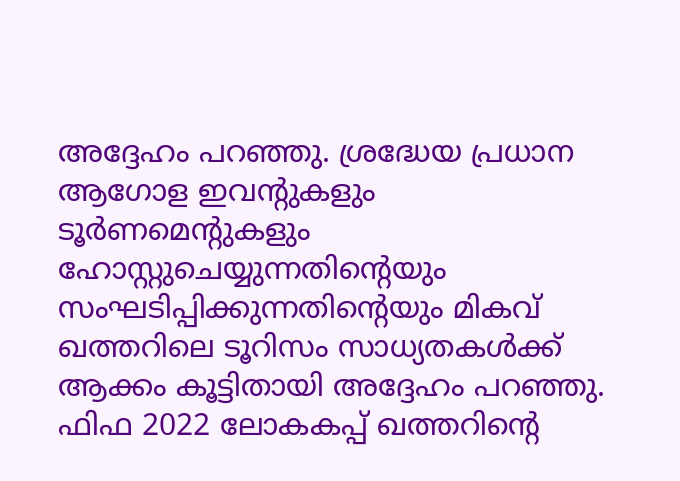അദ്ദേഹം പറഞ്ഞു. ശ്രദ്ധേയ പ്രധാന ആഗോള ഇവന്റുകളും ടൂര്‍ണമെന്റുകളും ഹോസ്റ്റുചെയ്യുന്നതിന്റെയും സംഘടിപ്പിക്കുന്നതിന്റെയും മികവ് ഖത്തറിലെ ടൂറിസം സാധ്യതകള്‍ക്ക് ആക്കം കൂട്ടിതായി അദ്ദേഹം പറഞ്ഞു.
ഫിഫ 2022 ലോകകപ്പ് ഖത്തറിന്റെ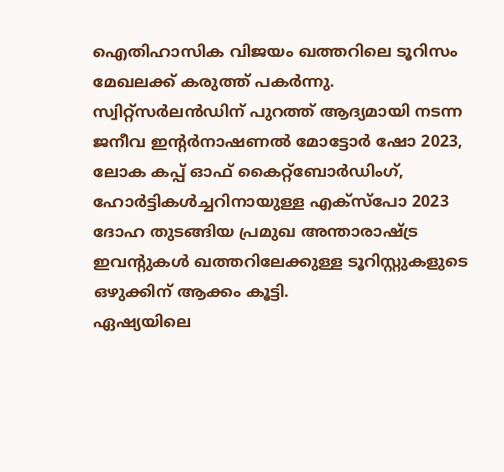ഐതിഹാസിക വിജയം ഖത്തറിലെ ടൂറിസം മേഖലക്ക് കരുത്ത് പകര്‍ന്നു. സ്വിറ്റ്‌സര്‍ലന്‍ഡിന് പുറത്ത് ആദ്യമായി നടന്ന ജനീവ ഇന്റര്‍നാഷണല്‍ മോട്ടോര്‍ ഷോ 2023, ലോക കപ്പ് ഓഫ് കൈറ്റ്‌ബോര്‍ഡിംഗ്, ഹോര്‍ട്ടികള്‍ച്ചറിനായുള്ള എക്‌സ്‌പോ 2023 ദോഹ തുടങ്ങിയ പ്രമുഖ അന്താരാഷ്ട്ര ഇവന്റുകള്‍ ഖത്തറിലേക്കുള്ള ടൂറിസ്റ്റുകളുടെ ഒഴുക്കിന് ആക്കം കൂട്ടി.
ഏഷ്യയിലെ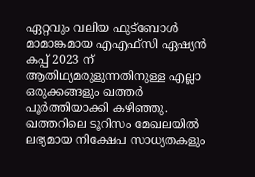ഏറ്റവും വലിയ ഫുട്‌ബോള്‍ മാമാങ്കമായ എഎഫ്‌സി ഏഷ്യന്‍ കപ്പ് 2023 ന് ആതിഥ്യമരുളുന്നതിനുള്ള എല്ലാ ഒരുക്കങ്ങളും ഖത്തര്‍ പൂര്‍ത്തിയാക്കി കഴിഞ്ഞു.
ഖത്തറിലെ ടൂറിസം മേഖലയില്‍ ലഭ്യമായ നിക്ഷേപ സാധ്യതകളും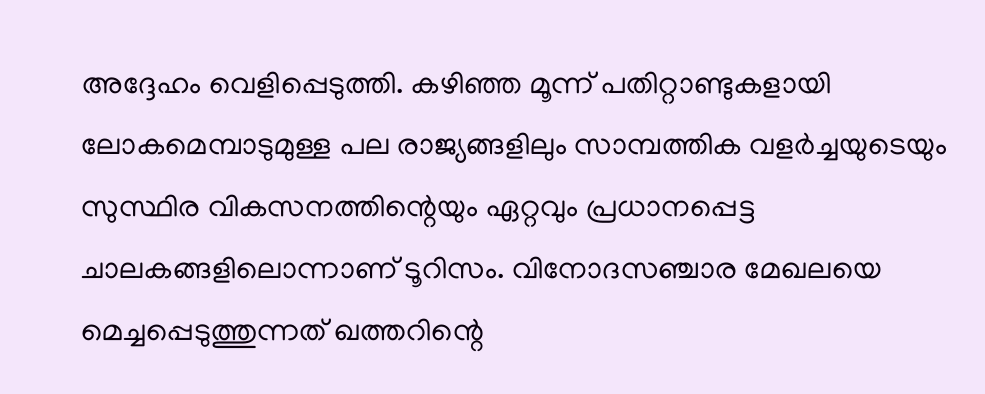അദ്ദേഹം വെളിപ്പെടുത്തി. കഴിഞ്ഞ മൂന്ന് പതിറ്റാണ്ടുകളായി ലോകമെമ്പാടുമുള്ള പല രാജ്യങ്ങളിലും സാമ്പത്തിക വളര്‍ച്ചയുടെയും സുസ്ഥിര വികസനത്തിന്റെയും ഏറ്റവും പ്രധാനപ്പെട്ട ചാലകങ്ങളിലൊന്നാണ് ടൂറിസം. വിനോദസഞ്ചാര മേഖലയെ മെച്ചപ്പെടുത്തുന്നത് ഖത്തറിന്റെ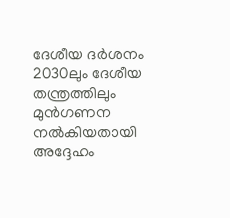ദേശീയ ദര്‍ശനം 2030ലും ദേശീയ തന്ത്രത്തിലും മുന്‍ഗണന നല്‍കിയതായി അദ്ദേഹം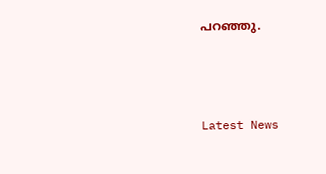പറഞ്ഞു.



Latest News